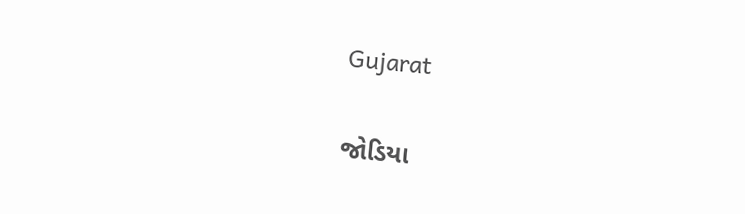Gujarat

જોડિયા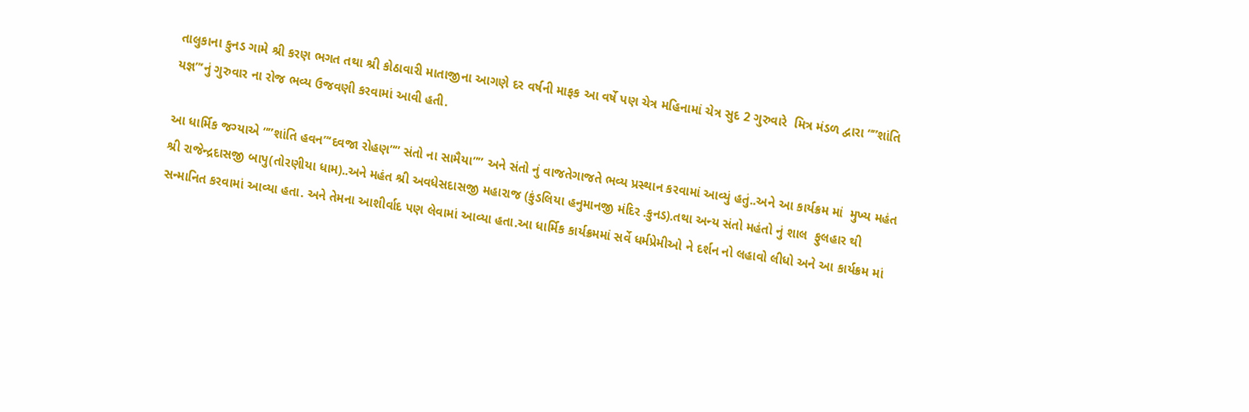તાલુકાના કુનડ ગામે શ્રી કરણ ભગત તથા શ્રી કોઠાવારી માતાજીના આગણે દર વર્ષની માફક આ વર્ષે પણ ચેત્ર મહિનામાં ચેત્ર સુદ 2 ગુરુવારે  મિત્ર મંડળ દ્વારા “”શાંતિ યજ્ઞ”‘નું ગુરુવાર ના રોજ ભવ્ય ઉજવણી કરવામાં આવી હતી.

આ ધાર્મિક જગ્યાએ “”શાંતિ હવન”‘દવજા રોહણ”” સંતો ના સામૈયા”” અને સંતો નું વાજતેગાજતે ભવ્ય પ્રસ્થાન કરવામાં આવ્યું હતું..અને આ કાર્યક્રમ માં  મુખ્ય મહંત શ્રી રાજેન્દ્રદાસજી બાપુ(તોરણીયા ધામ)..અને મહંત શ્રી અવધેસદાસજી મહારાજ (કુંડલિયા હનુમાનજી મંદિર .કુનડ).તથા અન્ય સંતો મહંતો નું શાલ  ફુલહાર થી સન્માનિત કરવામાં આવ્યા હતા. અને તેમના આશીર્વાદ પણ લેવામાં આવ્યા હતા.આ ધાર્મિક કાર્યક્રમમાં સર્વે ધર્મપ્રેમીઓ ને દર્શન નો લહાવો લીધો અને આ કાર્યક્રમ માં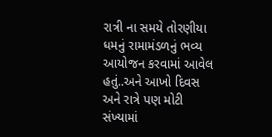રાત્રી ના સમયે તોરણીયા ધમનું રામામંડળનું ભવ્ય આયોજન કરવામાં આવેલ હતું..અને આખો દિવસ અને રાત્રે પણ મોટી સંખ્યામાં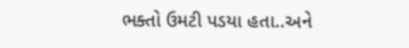ભક્તો ઉમટી પડયા હતા..અને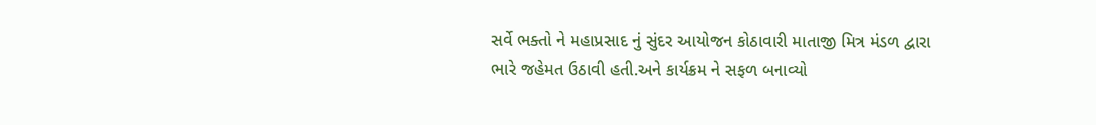સર્વે ભક્તો ને મહાપ્રસાદ નું સુંદર આયોજન કોઠાવારી માતાજી મિત્ર મંડળ દ્વારા ભારે જહેમત ઉઠાવી હતી.અને કાર્યક્રમ ને સફળ બનાવ્યો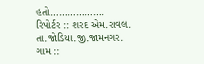હતો……………….
રિપોર્ટર :: શરદ એમ.રાવલ.
તા.જોડિયા.જી.જામનગર.
ગામ ::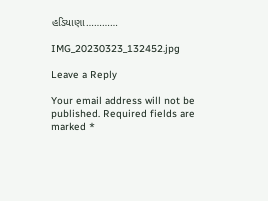હડિયાણા…………

IMG_20230323_132452.jpg

Leave a Reply

Your email address will not be published. Required fields are marked *